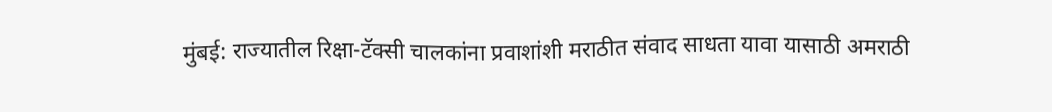मुंबई: राज्यातील रिक्षा-टॅक्सी चालकांना प्रवाशांशी मराठीत संवाद साधता यावा यासाठी अमराठी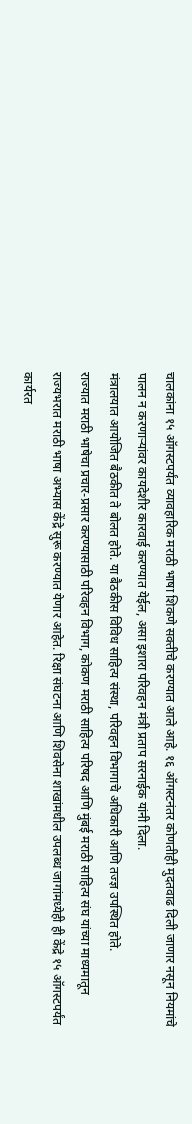चालकांना १५ ऑगस्टपर्यंत व्यावहारिक मराठी भाषा शिकणे सक्तीचे करण्यात आले आहे. १६ ऑगस्टनंतर कोणतीही मुदतवाढ दिली जाणार नसून नियमांचे पालन न करणाऱ्यांवर कायदेशीर कारवाई करण्यात येईल, असा इशारा परिवहन मंत्री प्रताप सरनाईक यांनी दिला.
मंत्रालयात आयोजित बैठकीत ते बोलत होते. या बैठकीस विविध साहित्य संस्था, परिवहन विभागाचे अधिकारी आणि तज्ज्ञ उपस्थित होते.
राज्यात मराठी भाषेचा प्रचार-प्रसार करण्यासाठी परिवहन विभाग, कोकण मराठी साहित्य परिषद आणि मुंबई मराठी साहित्य संघ यांच्या माध्यमातून राज्यभरात मराठी भाषा अभ्यास केंद्रे सुरू करण्यात येणार आहेत. रिक्षा संघटना आणि शिवसेना शाखांमधील उपलब्ध जागांमध्येही ही केंद्रे १५ ऑगस्टपर्यंत कार्यरत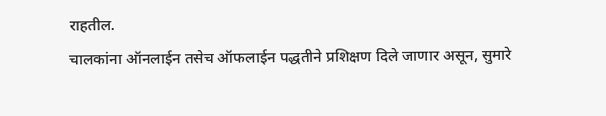राहतील.
चालकांना ऑनलाईन तसेच ऑफलाईन पद्धतीने प्रशिक्षण दिले जाणार असून, सुमारे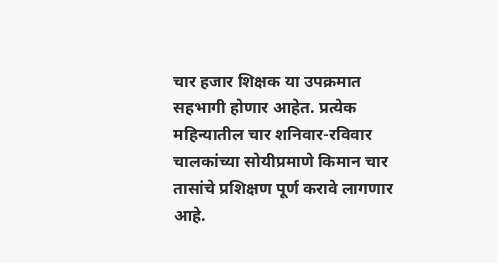चार हजार शिक्षक या उपक्रमात सहभागी होणार आहेत. प्रत्येक महिन्यातील चार शनिवार-रविवार चालकांच्या सोयीप्रमाणे किमान चार तासांचे प्रशिक्षण पूर्ण करावे लागणार आहे.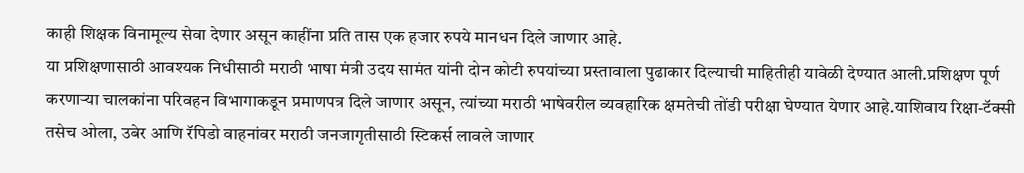काही शिक्षक विनामूल्य सेवा देणार असून काहींना प्रति तास एक हजार रुपये मानधन दिले जाणार आहे.
या प्रशिक्षणासाठी आवश्यक निधीसाठी मराठी भाषा मंत्री उदय सामंत यांनी दोन कोटी रुपयांच्या प्रस्तावाला पुढाकार दिल्याची माहितीही यावेळी देण्यात आली.प्रशिक्षण पूर्ण करणाऱ्या चालकांना परिवहन विभागाकडून प्रमाणपत्र दिले जाणार असून, त्यांच्या मराठी भाषेवरील व्यवहारिक क्षमतेची तोंडी परीक्षा घेण्यात येणार आहे.याशिवाय रिक्षा-टॅक्सी तसेच ओला, उबेर आणि रॅपिडो वाहनांवर मराठी जनजागृतीसाठी स्टिकर्स लावले जाणार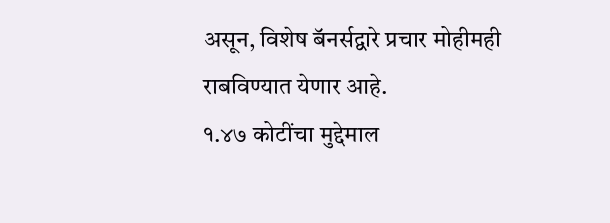असून, विशेष बॅनर्सद्वारे प्रचार मोहीमही राबविण्यात येणार आहे.
१.४७ कोटींचा मुद्देमाल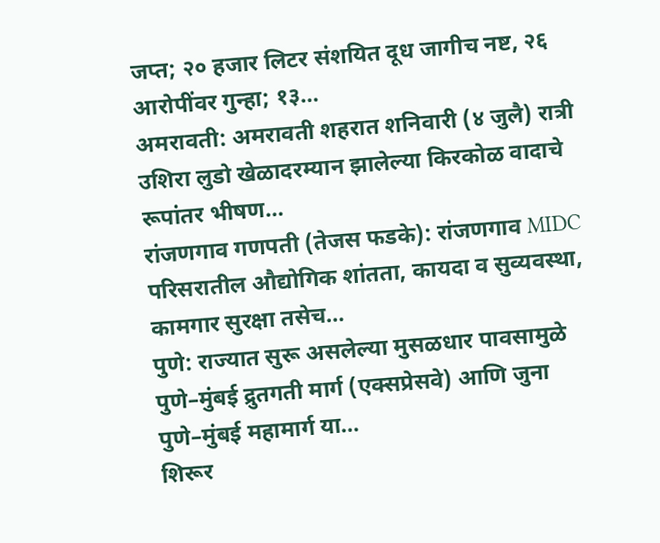जप्त; २० हजार लिटर संशयित दूध जागीच नष्ट, २६ आरोपींवर गुन्हा; १३…
अमरावती: अमरावती शहरात शनिवारी (४ जुलै) रात्री उशिरा लुडो खेळादरम्यान झालेल्या किरकोळ वादाचे रूपांतर भीषण…
रांजणगाव गणपती (तेजस फडके): रांजणगाव MIDC परिसरातील औद्योगिक शांतता, कायदा व सुव्यवस्था, कामगार सुरक्षा तसेच…
पुणे: राज्यात सुरू असलेल्या मुसळधार पावसामुळे पुणे–मुंबई द्रुतगती मार्ग (एक्सप्रेसवे) आणि जुना पुणे–मुंबई महामार्ग या…
शिरूर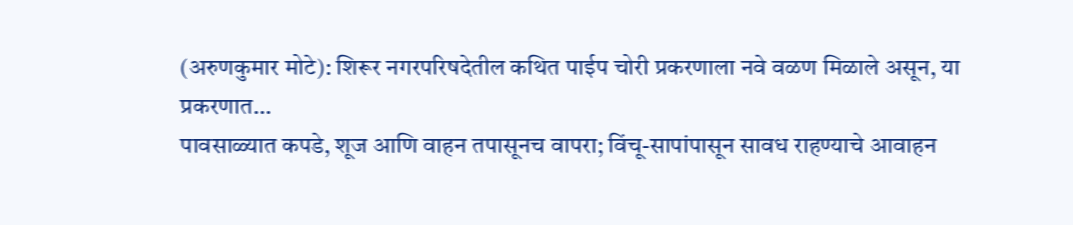(अरुणकुमार मोटे): शिरूर नगरपरिषदेतील कथित पाईप चोरी प्रकरणाला नवे वळण मिळाले असून, या प्रकरणात…
पावसाळ्यात कपडे, शूज आणि वाहन तपासूनच वापरा; विंचू-सापांपासून सावध राहण्याचे आवाहन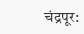चंद्रपूर: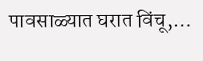पावसाळ्यात घरात विंचू,…